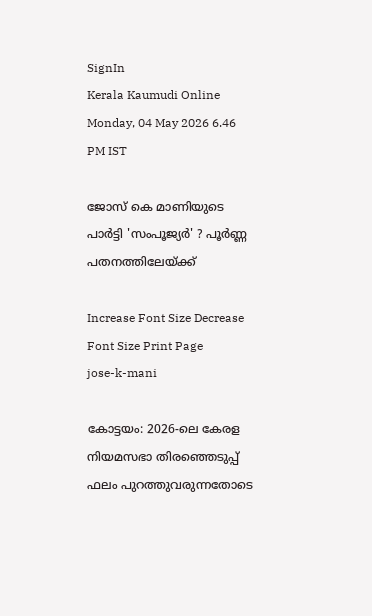SignIn
Kerala Kaumudi Online
Monday, 04 May 2026 6.46 PM IST

ജോസ് കെ മാണിയുടെ പാർട്ടി 'സംപൂജ്യര്‍' ? പൂർണ്ണ പതനത്തിലേയ്ക്ക്

Increase Font Size Decrease Font Size Print Page
jose-k-mani

കോട്ടയം: 2026-ലെ കേരള നിയമസഭാ തിരഞ്ഞെടുപ്പ് ഫലം പുറത്തുവരുന്നതോടെ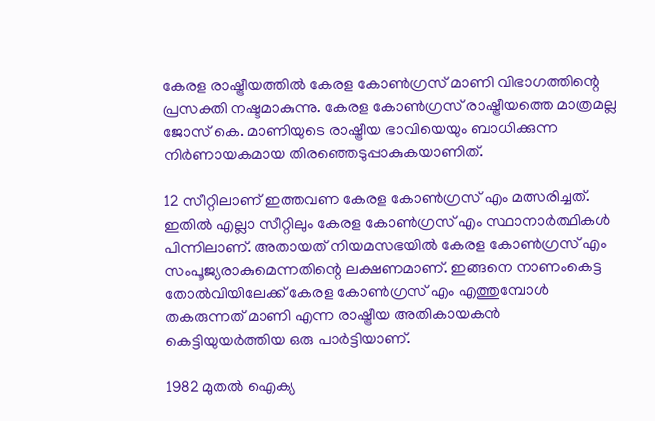കേരള രാഷ്ട്രീയത്തിൽ കേരള കോൺഗ്രസ് മാണി വിഭാഗത്തിന്റെ പ്രസക്തി നഷ്ടമാകുന്നു. കേരള കോണ്‍ഗ്രസ് രാഷ്ട്രീയത്തെ മാത്രമല്ല ജോസ് കെ. മാണിയുടെ രാഷ്ട്രീയ ഭാവിയെയും ബാധിക്കുന്ന നിര്‍ണായകമായ തിരഞ്ഞെടുപ്പാകുകയാണിത്.

12 സീറ്റിലാണ് ഇത്തവണ കേരള കോണ്‍ഗ്രസ് എം മത്സരിച്ചത്. ഇതില്‍ എല്ലാ സീറ്റിലും കേരള കോണ്‍ഗ്രസ് എം സ്ഥാനാര്‍ത്ഥികള്‍ പിന്നിലാണ്. അതായത് നിയമസഭയിൽ കേരള കോണ്‍ഗ്രസ് എം സംപൂജ്യരാകുമെന്നതിന്റെ ലക്ഷണമാണ്. ഇങ്ങനെ നാണംകെട്ട തോല്‍വിയിലേക്ക് കേരള കോണ്‍ഗ്രസ് എം എത്തുമ്പോൾ തകരുന്നത് മാണി എന്ന രാഷ്ട്രീയ അതികായകൻ കെട്ടിയുയർത്തിയ ഒരു പാർട്ടിയാണ്.

1982 മുതല്‍ ഐക്യ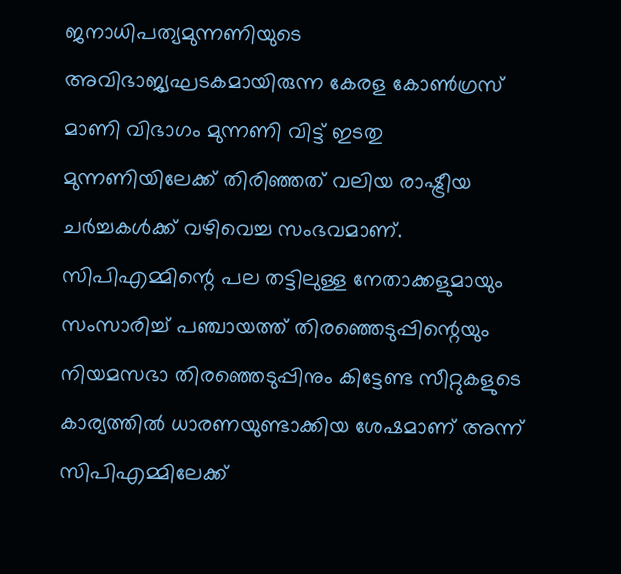ജനാധിപത്യമുന്നണിയുടെ അവിഭാജ്യഘടകമായിരുന്ന കേരള കോണ്‍ഗ്രസ് മാണി വിഭാഗം മുന്നണി വിട്ട് ഇടതു മുന്നണിയിലേക്ക് തിരിഞ്ഞത് വലിയ രാഷ്ട്രീയ ചർച്ചകൾക്ക് വഴിവെച്ച സംഭവമാണ്. സിപിഎമ്മിന്റെ പല തട്ടിലുള്ള നേതാക്കളുമായും സംസാരിച്ച് പഞ്ചായത്ത് തിരഞ്ഞെടുപ്പിന്റെയും നിയമസഭാ തിരഞ്ഞെടുപ്പിനും കിട്ടേണ്ട സീറ്റുകളുടെ കാര്യത്തില്‍ ധാരണയുണ്ടാക്കിയ ശേഷമാണ് അന്ന് സിപിഎമ്മിലേക്ക്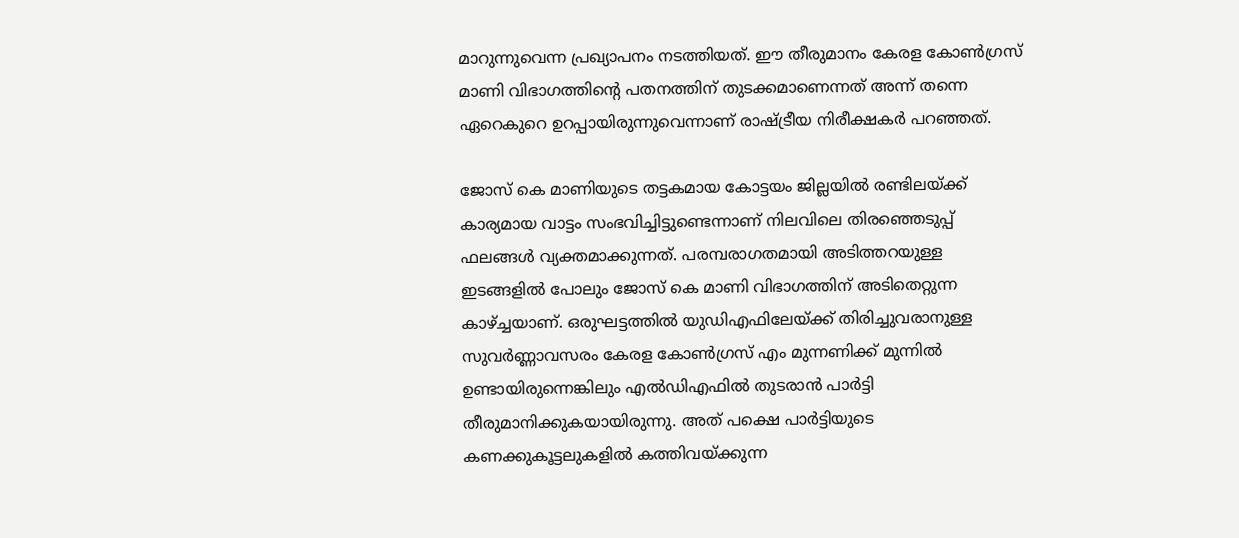മാറുന്നുവെന്ന പ്രഖ്യാപനം നടത്തിയത്. ഈ തീരുമാനം കേരള കോൺഗ്രസ് മാണി വിഭാഗത്തിന്റെ പതനത്തിന് തുടക്കമാണെന്നത് അന്ന് തന്നെ ഏറെകുറെ ഉറപ്പായിരുന്നുവെന്നാണ് രാഷ്ട്രീയ നിരീക്ഷകര്‍ പറഞ്ഞത്.

ജോസ് കെ മാണിയുടെ തട്ടകമായ കോട്ടയം ജില്ലയിൽ രണ്ടിലയ്ക്ക് കാര്യമായ വാട്ടം സംഭവിച്ചിട്ടുണ്ടെന്നാണ് നിലവിലെ തിരഞ്ഞെടുപ്പ് ഫലങ്ങൾ വ്യക്തമാക്കുന്നത്. പരമ്പരാഗതമായി അടിത്തറയുള്ള ഇടങ്ങളിൽ പോലും ജോസ് കെ മാണി വിഭാഗത്തിന് അടിതെറ്റുന്ന കാഴ്ച്ചയാണ്. ഒരുഘട്ടത്തിൽ യുഡിഎഫിലേയ്ക്ക് തിരിച്ചുവരാനുള്ള സുവർണ്ണാവസരം കേരള കോൺഗ്രസ് എം മുന്നണിക്ക് മുന്നിൽ ഉണ്ടായിരുന്നെങ്കിലും എൽഡിഎഫിൽ തുടരാൻ പാർട്ടി തീരുമാനിക്കുകയായിരുന്നു. അത് പക്ഷെ പാർട്ടിയുടെ കണക്കുകൂട്ടലുകളിൽ കത്തിവയ്ക്കുന്ന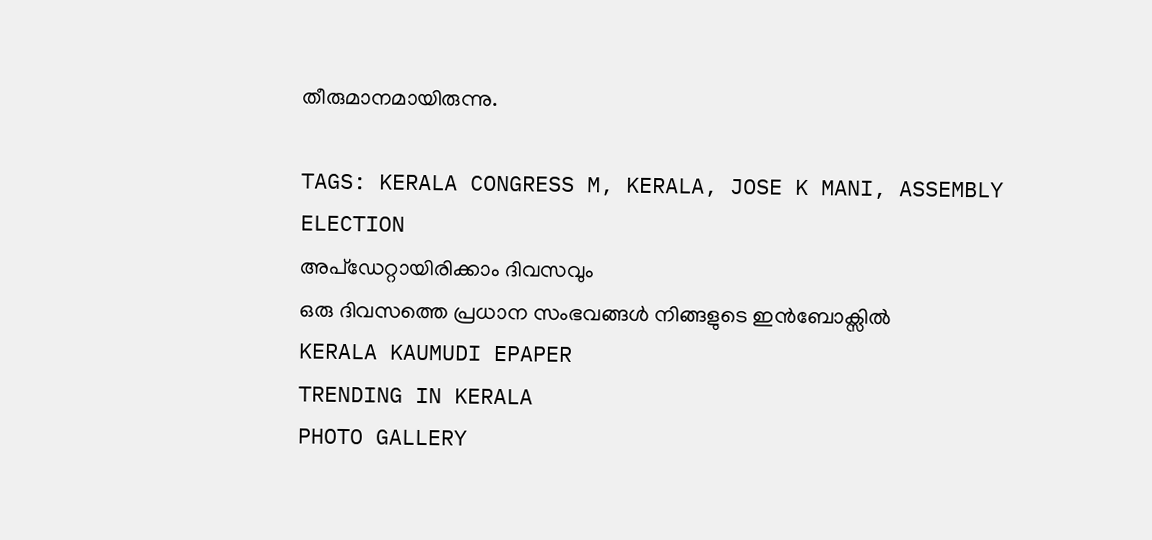തീരുമാനമായിരുന്നു.

TAGS: KERALA CONGRESS M, KERALA, JOSE K MANI, ASSEMBLY ELECTION
അപ്ഡേറ്റായിരിക്കാം ദിവസവും
ഒരു ദിവസത്തെ പ്രധാന സംഭവങ്ങൾ നിങ്ങളുടെ ഇൻബോക്സിൽ
KERALA KAUMUDI EPAPER
TRENDING IN KERALA
PHOTO GALLERY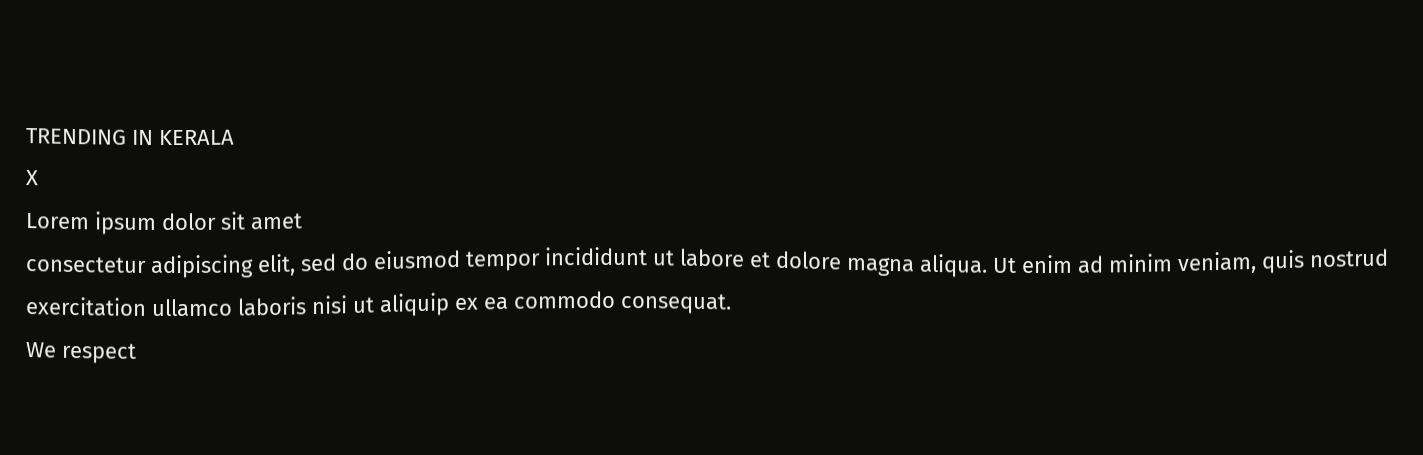TRENDING IN KERALA
X
Lorem ipsum dolor sit amet
consectetur adipiscing elit, sed do eiusmod tempor incididunt ut labore et dolore magna aliqua. Ut enim ad minim veniam, quis nostrud exercitation ullamco laboris nisi ut aliquip ex ea commodo consequat.
We respect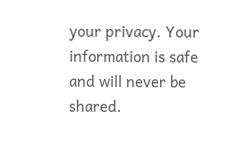your privacy. Your information is safe and will never be shared.